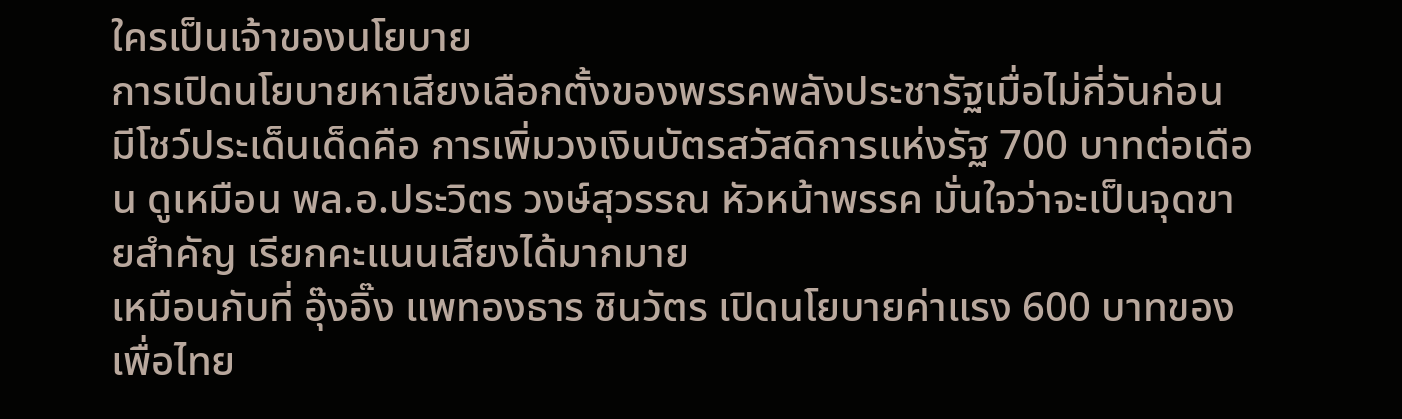ใครเป็นเจ้าของนโยบาย
การเปิดนโยบายหาเสียงเลือกตั้งของพรรคพลังประชารัฐเมื่อไม่กี่วันก่อน มีโชว์ประเด็นเด็ดคือ การเพิ่มวงเงินบัตรสวัสดิการแห่งรัฐ 700 บาทต่อเดือน ดูเหมือน พล.อ.ประวิตร วงษ์สุวรรณ หัวหน้าพรรค มั่นใจว่าจะเป็นจุดขายสำคัญ เรียกคะแนนเสียงได้มากมาย
เหมือนกับที่ อุ๊งอิ๊ง แพทองธาร ชินวัตร เปิดนโยบายค่าแรง 600 บาทของเพื่อไทย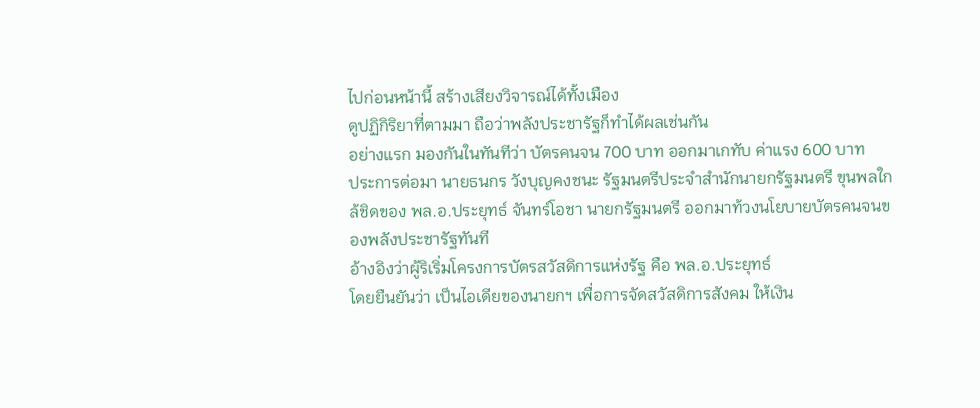ไปก่อนหน้านี้ สร้างเสียงวิจารณ์ได้ทั้งเมือง
ดูปฏิกิริยาที่ตามมา ถือว่าพลังประชารัฐก็ทำได้ผลเช่นกัน
อย่างแรก มองกันในทันทีว่า บัตรคนจน 700 บาท ออกมาเกทับ ค่าแรง 600 บาท
ประการต่อมา นายธนกร วังบุญคงชนะ รัฐมนตรีประจำสำนักนายกรัฐมนตรี ขุนพลใกล้ชิดของ พล.อ.ประยุทธ์ จันทร์โอชา นายกรัฐมนตรี ออกมาท้วงนโยบายบัตรคนจนของพลังประชารัฐทันที
อ้างอิงว่าผู้ริเริ่มโครงการบัตรสวัสดิการแห่งรัฐ คือ พล.อ.ประยุทธ์
โดยยืนยันว่า เป็นไอเดียของนายกฯ เพื่อการจัดสวัสดิการสังคม ให้เงิน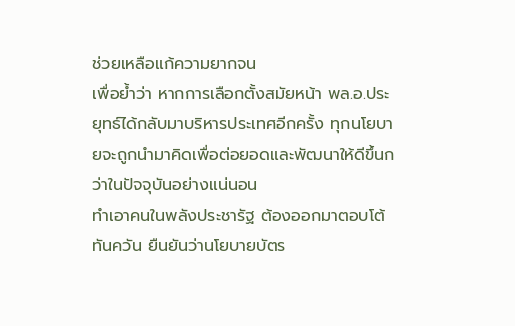ช่วยเหลือแก้ความยากจน
เพื่อย้ำว่า หากการเลือกตั้งสมัยหน้า พล.อ.ประยุทธ์ได้กลับมาบริหารประเทศอีกครั้ง ทุกนโยบายจะถูกนำมาคิดเพื่อต่อยอดและพัฒนาให้ดีขึ้นกว่าในปัจจุบันอย่างแน่นอน
ทำเอาคนในพลังประชารัฐ ต้องออกมาตอบโต้ทันควัน ยืนยันว่านโยบายบัตร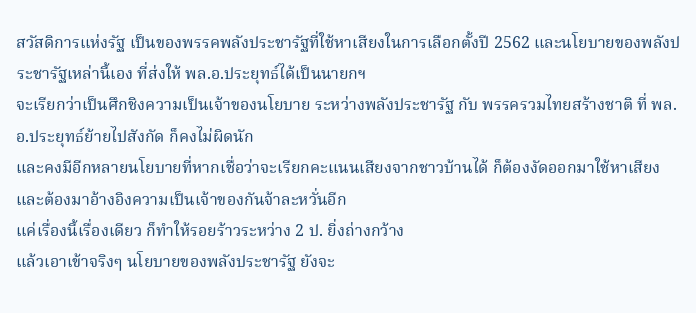สวัสดิการแห่งรัฐ เป็นของพรรคพลังประชารัฐที่ใช้หาเสียงในการเลือกตั้งปี 2562 และนโยบายของพลังประชารัฐเหล่านี้เอง ที่ส่งให้ พล.อ.ประยุทธ์ได้เป็นนายกฯ
จะเรียกว่าเป็นศึกชิงความเป็นเจ้าของนโยบาย ระหว่างพลังประชารัฐ กับ พรรครวมไทยสร้างชาติ ที่ พล.อ.ประยุทธ์ย้ายไปสังกัด ก็คงไม่ผิดนัก
และคงมีอีกหลายนโยบายที่หากเชื่อว่าจะเรียกคะแนนเสียงจากชาวบ้านได้ ก็ต้องงัดออกมาใช้หาเสียง และต้องมาอ้างอิงความเป็นเจ้าของกันจ้าละหวั่นอีก
แค่เรื่องนี้เรื่องเดียว ก็ทำให้รอยร้าวระหว่าง 2 ป. ยิ่งถ่างกว้าง
แล้วเอาเข้าจริงๆ นโยบายของพลังประชารัฐ ยังจะ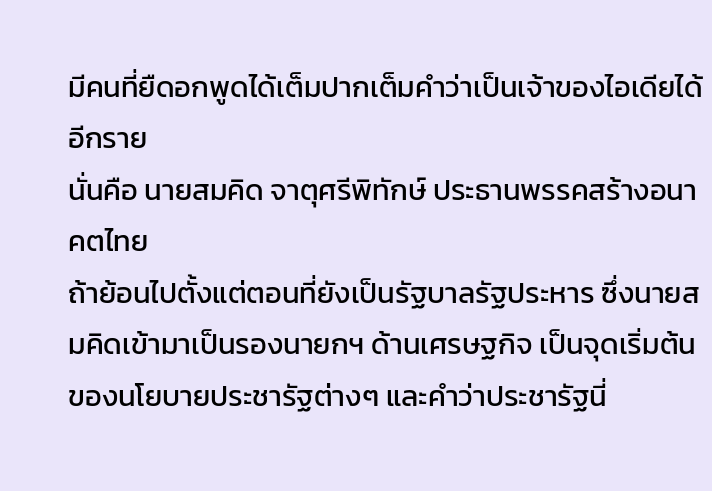มีคนที่ยืดอกพูดได้เต็มปากเต็มคำว่าเป็นเจ้าของไอเดียได้อีกราย
นั่นคือ นายสมคิด จาตุศรีพิทักษ์ ประธานพรรคสร้างอนาคตไทย
ถ้าย้อนไปตั้งแต่ตอนที่ยังเป็นรัฐบาลรัฐประหาร ซึ่งนายสมคิดเข้ามาเป็นรองนายกฯ ด้านเศรษฐกิจ เป็นจุดเริ่มต้นของนโยบายประชารัฐต่างๆ และคำว่าประชารัฐนี่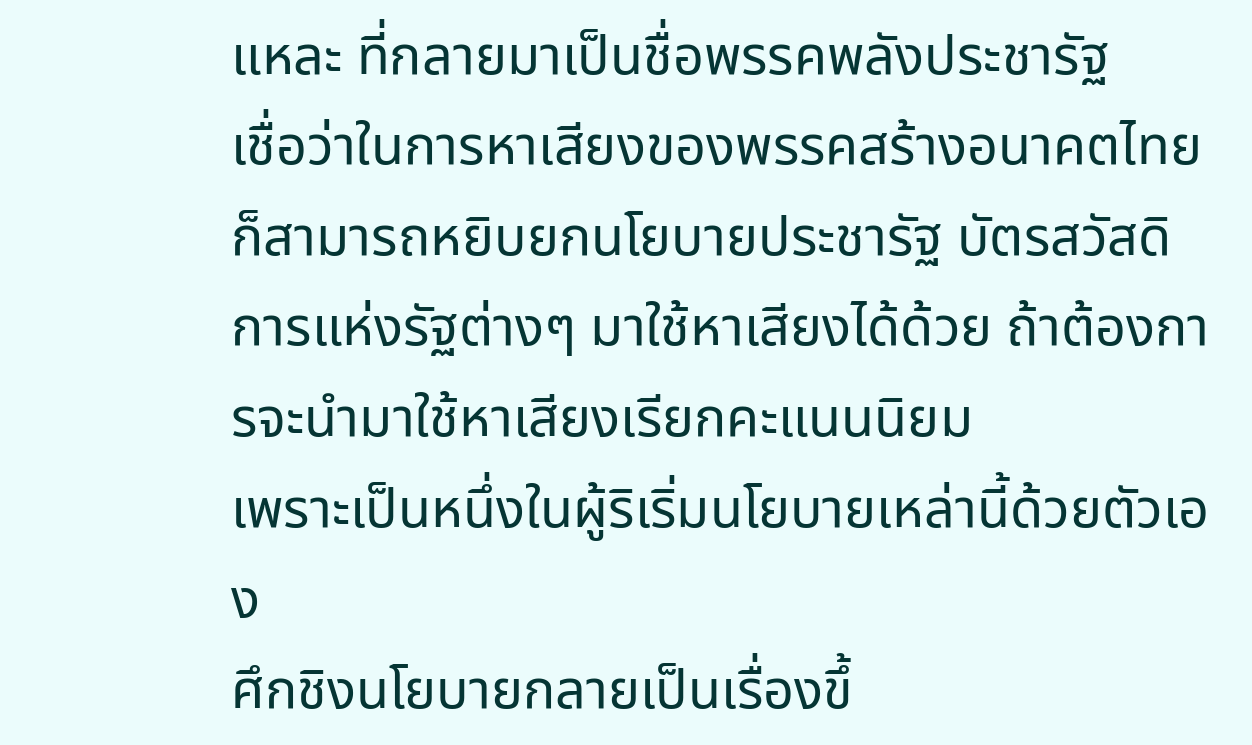แหละ ที่กลายมาเป็นชื่อพรรคพลังประชารัฐ
เชื่อว่าในการหาเสียงของพรรคสร้างอนาคตไทย ก็สามารถหยิบยกนโยบายประชารัฐ บัตรสวัสดิการแห่งรัฐต่างๆ มาใช้หาเสียงได้ด้วย ถ้าต้องการจะนำมาใช้หาเสียงเรียกคะแนนนิยม
เพราะเป็นหนึ่งในผู้ริเริ่มนโยบายเหล่านี้ด้วยตัวเอง
ศึกชิงนโยบายกลายเป็นเรื่องขึ้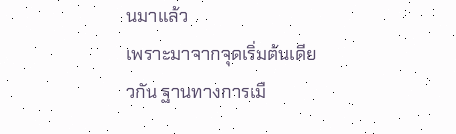นมาแล้ว
เพราะมาจากจุดเริ่มต้นเดียวกัน ฐานทางการเมื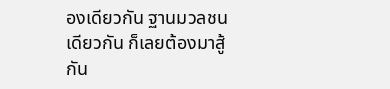องเดียวกัน ฐานมวลชนเดียวกัน ก็เลยต้องมาสู้กัน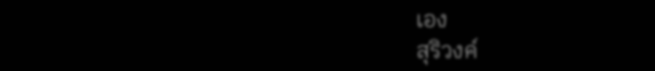เอง
สุริวงค์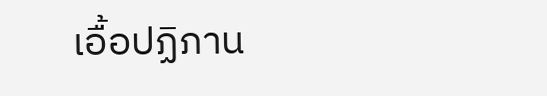เอื้อปฏิภาน